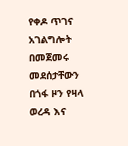የቀዶ ጥገና አገልግሎት በመጀመሩ መደሰታቸውን በጎፋ ዞን የዛላ ወረዳ እና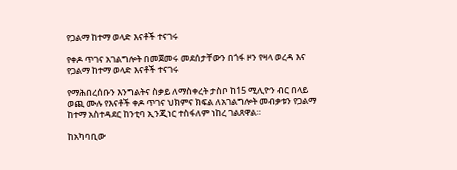የጋልማ ከተማ ወላድ እናቶች ተናገሩ

የቀዶ ጥገና አገልግሎት በመጀመሩ መደሰታቸውን በጎፋ ዞን የዛላ ወረዳ እና የጋልማ ከተማ ወላድ እናቶች ተናገሩ

የማሕበረሰቡን እንግልትና ስቃይ ለማስቀረት ታስቦ ከ15 ሚሊዮን ብር በላይ ወጪ ሙሉ የእናቶች ቀዶ ጥገና ህክምና ክፍል ለአገልግሎት መብቃቱን የጋልማ ከተማ አስተዳደር ከንቲባ ኢንጂነር ተስፋለም ነከረ ገልጸዋል።

ከአካባቢው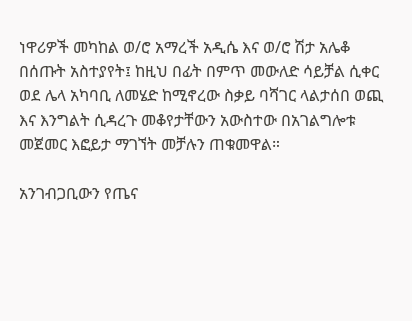ነዋሪዎች መካከል ወ/ሮ አማረች አዲሴ እና ወ/ሮ ሽታ አሌቆ በሰጡት አስተያየት፤ ከዚህ በፊት በምጥ መውለድ ሳይቻል ሲቀር ወደ ሌላ አካባቢ ለመሄድ ከሚኖረው ስቃይ ባሻገር ላልታሰበ ወጪ እና እንግልት ሲዳረጉ መቆየታቸውን አውስተው በአገልግሎቱ መጀመር እፎይታ ማገኘት መቻሉን ጠቁመዋል።

አንገብጋቢውን የጤና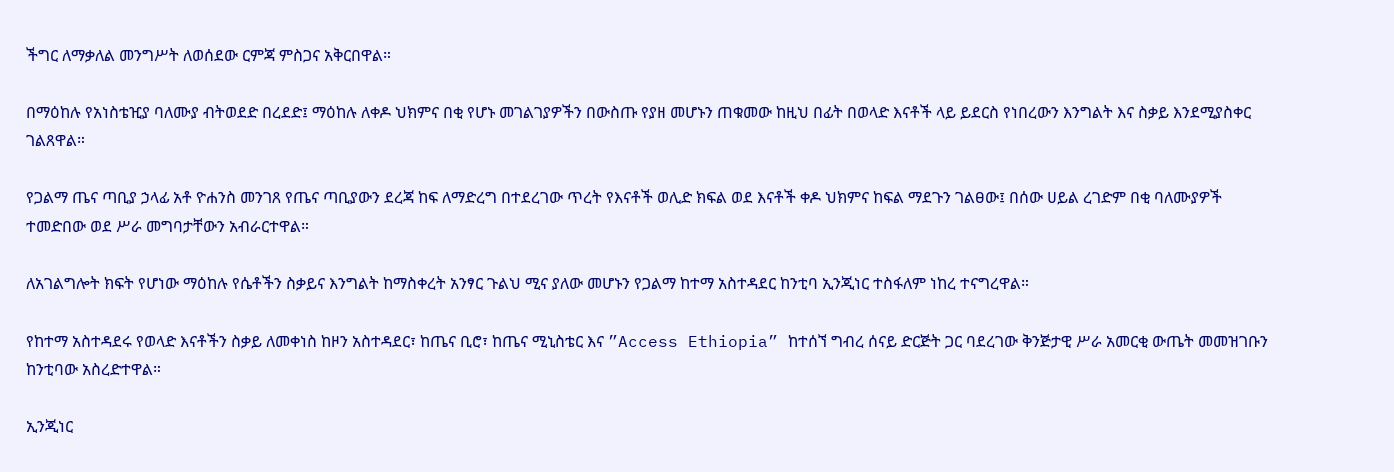ችግር ለማቃለል መንግሥት ለወሰደው ርምጃ ምስጋና አቅርበዋል።

በማዕከሉ የአነስቴዢያ ባለሙያ ብትወደድ በረደድ፤ ማዕከሉ ለቀዶ ህክምና በቂ የሆኑ መገልገያዎችን በውስጡ የያዘ መሆኑን ጠቁመው ከዚህ በፊት በወላድ እናቶች ላይ ይደርስ የነበረውን እንግልት እና ስቃይ እንደሚያስቀር ገልጸዋል።

የጋልማ ጤና ጣቢያ ኃላፊ አቶ ዮሐንስ መንገጸ የጤና ጣቢያውን ደረጃ ከፍ ለማድረግ በተደረገው ጥረት የእናቶች ወሊድ ክፍል ወደ እናቶች ቀዶ ህክምና ከፍል ማደጉን ገልፀው፤ በሰው ሀይል ረገድም በቂ ባለሙያዎች ተመድበው ወደ ሥራ መግባታቸውን አብራርተዋል።

ለአገልግሎት ክፍት የሆነው ማዕከሉ የሴቶችን ስቃይና እንግልት ከማስቀረት አንፃር ጉልህ ሚና ያለው መሆኑን የጋልማ ከተማ አስተዳደር ከንቲባ ኢንጂነር ተስፋለም ነከረ ተናግረዋል።

የከተማ አስተዳደሩ የወላድ እናቶችን ስቃይ ለመቀነስ ከዞን አስተዳደር፣ ከጤና ቢሮ፣ ከጤና ሚኒስቴር እና ”Access Ethiopia” ከተሰኘ ግብረ ሰናይ ድርጅት ጋር ባደረገው ቅንጅታዊ ሥራ አመርቂ ውጤት መመዝገቡን ከንቲባው አስረድተዋል።

ኢንጂነር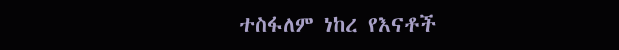ተስፋለም ነከረ የእናቶች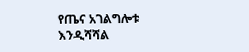የጤና አገልግሎቱ እንዲሻሻል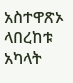አስተዋጽኦ ላበረከቱ አካላት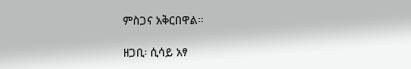ምስጋና አቅርበዋል።

ዘጋቢ፡ ሲሳይ አፃ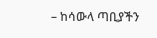– ከሳውላ ጣቢያችን